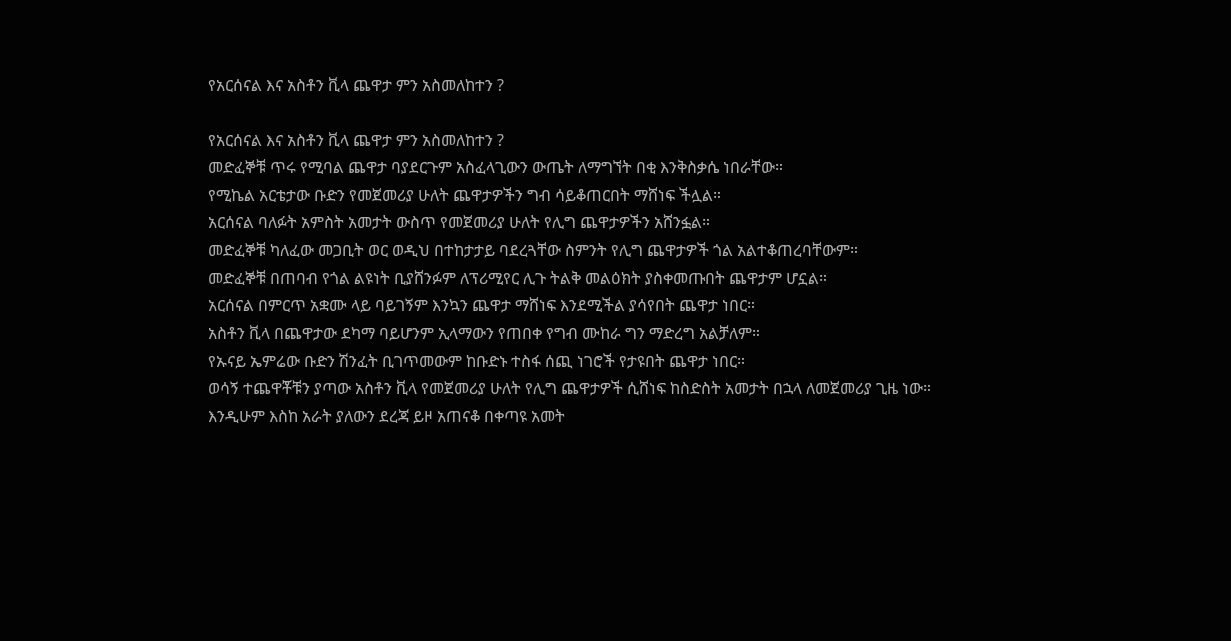የአርሰናል እና አስቶን ቪላ ጨዋታ ምን አስመለከተን ?

የአርሰናል እና አስቶን ቪላ ጨዋታ ምን አስመለከተን ?
መድፈኞቹ ጥሩ የሚባል ጨዋታ ባያደርጉም አስፈላጊውን ውጤት ለማግኘት በቂ እንቅስቃሴ ነበራቸው።
የሚኬል አርቴታው ቡድን የመጀመሪያ ሁለት ጨዋታዎችን ግብ ሳይቆጠርበት ማሸነፍ ችሏል።
አርሰናል ባለፉት አምስት አመታት ውስጥ የመጀመሪያ ሁለት የሊግ ጨዋታዎችን አሸንፏል።
መድፈኞቹ ካለፈው መጋቢት ወር ወዲህ በተከታታይ ባደረጓቸው ስምንት የሊግ ጨዋታዎች ጎል አልተቆጠረባቸውም።
መድፈኞቹ በጠባብ የጎል ልዩነት ቢያሸንፉም ለፕሪሚየር ሊጉ ትልቅ መልዕክት ያስቀመጡበት ጨዋታም ሆኗል።
አርሰናል በምርጥ አቋሙ ላይ ባይገኝም እንኳን ጨዋታ ማሸነፍ እንደሚችል ያሳየበት ጨዋታ ነበር።
አስቶን ቪላ በጨዋታው ደካማ ባይሆንም ኢላማውን የጠበቀ የግብ ሙከራ ግን ማድረግ አልቻለም።
የኡናይ ኤምሬው ቡድን ሽንፈት ቢገጥመውም ከቡድኑ ተስፋ ሰጪ ነገሮች የታዩበት ጨዋታ ነበር።
ወሳኝ ተጨዋቾቹን ያጣው አስቶን ቪላ የመጀመሪያ ሁለት የሊግ ጨዋታዎች ሲሸነፍ ከስድስት አመታት በኋላ ለመጀመሪያ ጊዜ ነው።
እንዲሁም እስከ አራት ያለውን ደረጃ ይዞ አጠናቆ በቀጣዩ አመት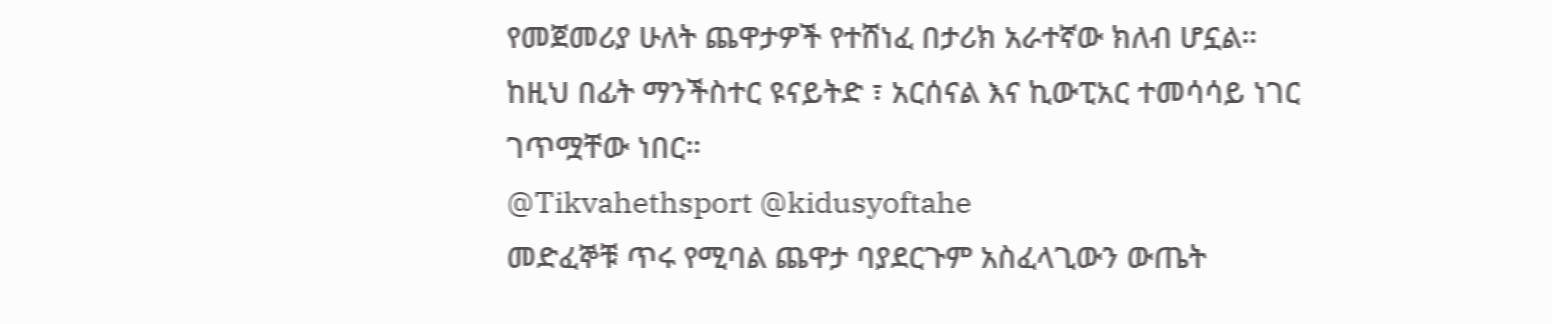የመጀመሪያ ሁለት ጨዋታዎች የተሸነፈ በታሪክ አራተኛው ክለብ ሆኗል።
ከዚህ በፊት ማንችስተር ዩናይትድ ፣ አርሰናል እና ኪውፒአር ተመሳሳይ ነገር ገጥሟቸው ነበር።
@Tikvahethsport @kidusyoftahe
መድፈኞቹ ጥሩ የሚባል ጨዋታ ባያደርጉም አስፈላጊውን ውጤት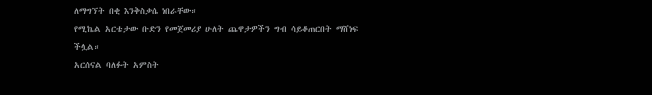ለማግኘት በቂ እንቅስቃሴ ነበራቸው።
የሚኬል አርቴታው ቡድን የመጀመሪያ ሁለት ጨዋታዎችን ግብ ሳይቆጠርበት ማሸነፍ ችሏል።
አርሰናል ባለፉት አምስት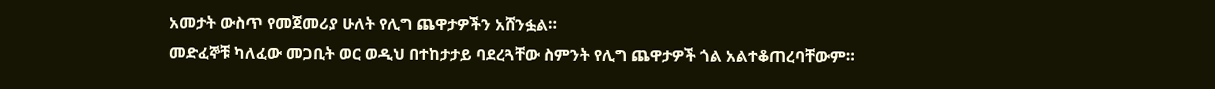አመታት ውስጥ የመጀመሪያ ሁለት የሊግ ጨዋታዎችን አሸንፏል።
መድፈኞቹ ካለፈው መጋቢት ወር ወዲህ በተከታታይ ባደረጓቸው ስምንት የሊግ ጨዋታዎች ጎል አልተቆጠረባቸውም።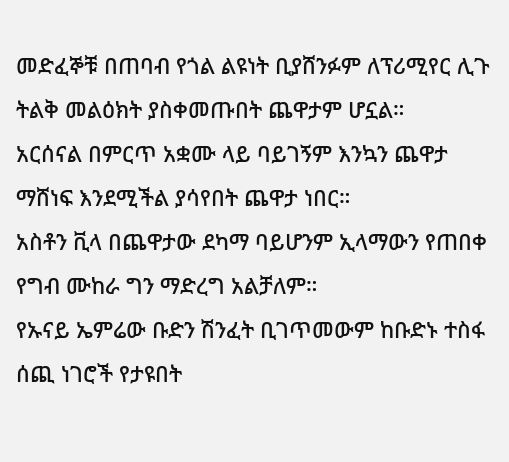መድፈኞቹ በጠባብ የጎል ልዩነት ቢያሸንፉም ለፕሪሚየር ሊጉ ትልቅ መልዕክት ያስቀመጡበት ጨዋታም ሆኗል።
አርሰናል በምርጥ አቋሙ ላይ ባይገኝም እንኳን ጨዋታ ማሸነፍ እንደሚችል ያሳየበት ጨዋታ ነበር።
አስቶን ቪላ በጨዋታው ደካማ ባይሆንም ኢላማውን የጠበቀ የግብ ሙከራ ግን ማድረግ አልቻለም።
የኡናይ ኤምሬው ቡድን ሽንፈት ቢገጥመውም ከቡድኑ ተስፋ ሰጪ ነገሮች የታዩበት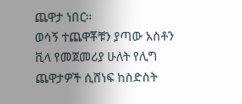ጨዋታ ነበር።
ወሳኝ ተጨዋቾቹን ያጣው አስቶን ቪላ የመጀመሪያ ሁለት የሊግ ጨዋታዎች ሲሸነፍ ከስድስት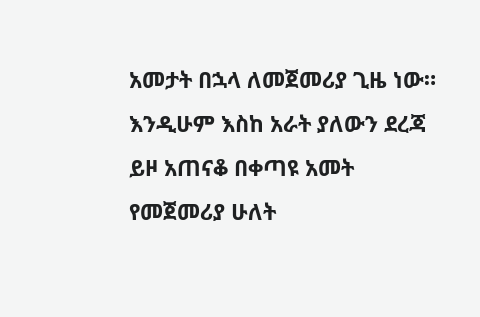አመታት በኋላ ለመጀመሪያ ጊዜ ነው።
እንዲሁም እስከ አራት ያለውን ደረጃ ይዞ አጠናቆ በቀጣዩ አመት የመጀመሪያ ሁለት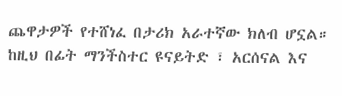ጨዋታዎች የተሸነፈ በታሪክ አራተኛው ክለብ ሆኗል።
ከዚህ በፊት ማንችስተር ዩናይትድ ፣ አርሰናል እና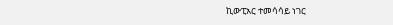ኪውፒአር ተመሳሳይ ነገር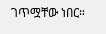ገጥሟቸው ነበር።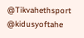@Tikvahethsport @kidusyoftahe